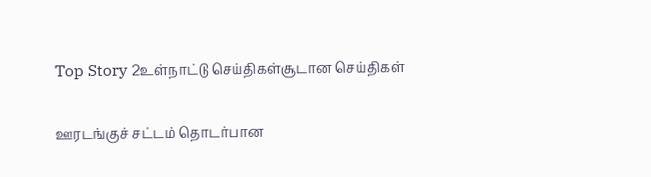Top Story 2உள்நாட்டு செய்திகள்சூடான செய்திகள்

ஊரடங்குச் சட்டம் தொடர்பான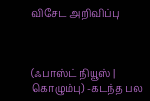விசேட அறிவிப்பு



(ஃபாஸ்ட் நியூஸ் | கொழும்பு) -கடந்த பல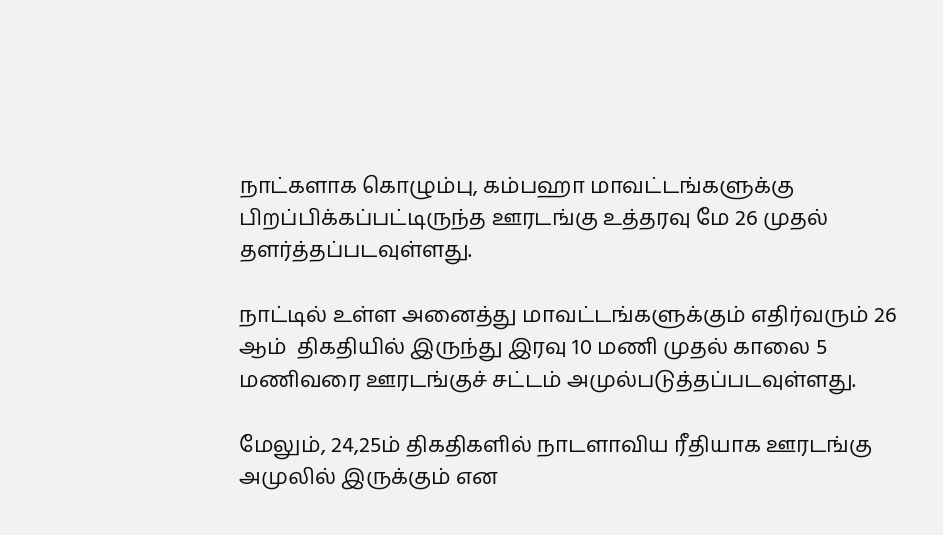நாட்களாக கொழும்பு, கம்பஹா மாவட்டங்களுக்கு  பிறப்பிக்கப்பட்டிருந்த ஊரடங்கு உத்தரவு மே 26 முதல் தளர்த்தப்படவுள்ளது.

நாட்டில் உள்ள அனைத்து மாவட்டங்களுக்கும் எதிர்வரும் 26 ஆம்  திகதியில் இருந்து இரவு 10 மணி முதல் காலை 5 மணிவரை ஊரடங்குச் சட்டம் அமுல்படுத்தப்படவுள்ளது.

மேலும், 24,25ம் திகதிகளில் நாடளாவிய ரீதியாக ஊரடங்கு அமுலில் இருக்கும் என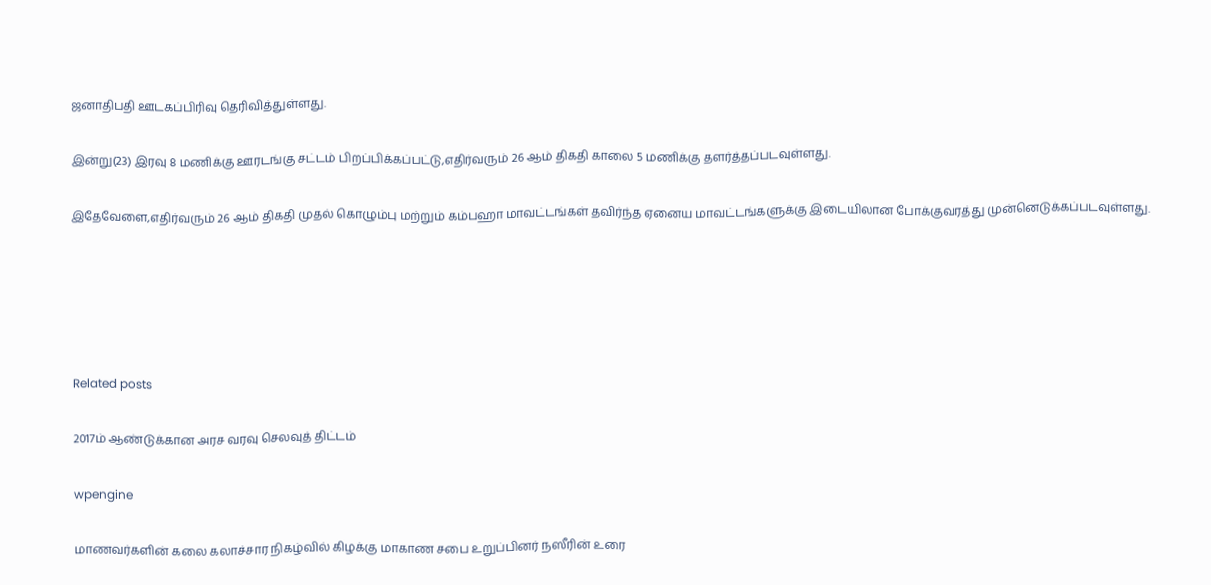ஜனாதிபதி ஊடகப்பிரிவு தெரிவித்துள்ளது.

இன்று(23) இரவு 8 மணிக்கு ஊரடங்கு சட்டம் பிறப்பிக்கப்பட்டு,எதிர்வரும் 26 ஆம் திகதி காலை 5 மணிக்கு தளர்த்தப்படவுள்ளது.

இதேவேளை,எதிர்வரும் 26 ஆம் திகதி முதல் கொழும்பு மற்றும் கம்பஹா மாவட்டங்கள் தவிர்ந்த ஏனைய மாவட்டங்களுக்கு இடையிலான போக்குவரத்து முன்னெடுக்கப்படவுள்ளது.





Related posts

2017ம் ஆண்டுக்கான அரச வரவு செலவுத் திட்டம்

wpengine

மாணவர்களின் கலை கலாச்சார நிகழ்வில் கிழக்கு மாகாண சபை உறுப்பினர் நஸீரின் உரை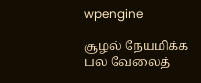wpengine

சூழல் நேயமிக்க பல வேலைத்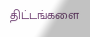திட்டங்களை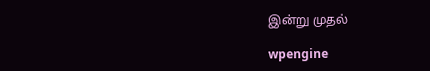இன்று முதல்

wpengine